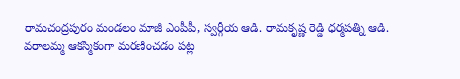రామచంద్రపురం మండలం మాజీ ఎంపీపీ, స్వర్గీయ ఆడి. రామకృష్ణ రెడ్డి ధర్మపత్ని ఆడి. వరాలమ్మ ఆకస్మికంగా మరణించడం పట్ల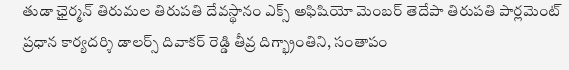తుడా ఛైర్మన్ తిరుమల తిరుపతి దేవస్థానం ఎక్స్ అఫిషియో మెంబర్ తెదేపా తిరుపతి పార్లమెంట్ ప్రధాన కార్యదర్శి డాలర్స్ దివాకర్ రెడ్డి తీవ్ర దిగ్భ్రాంతిని, సంతాపం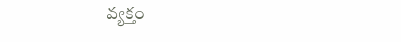వ్యక్తం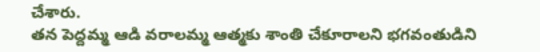చేశారు.
తన పెద్దమ్మ ఆడి వరాలమ్మ ఆత్మకు శాంతి చేకూరాలని భగవంతుడిని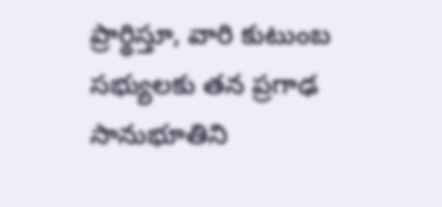ప్రార్థిస్తూ, వారి కుటుంబ సభ్యులకు తన ప్రగాఢ సానుభూతిని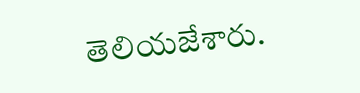తెలియజేశారు.